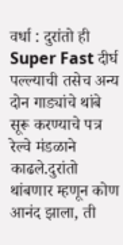वर्धा : दुरांतो ही Super Fast दीर्घ पल्ल्याची तसेच अन्य दोन गाड्यांचे थांबे सूरू करण्याचे पत्र रेल्वे मंडळाने काढले.दुरांतो थांबणार म्हणून कोण आनंद झाला, ती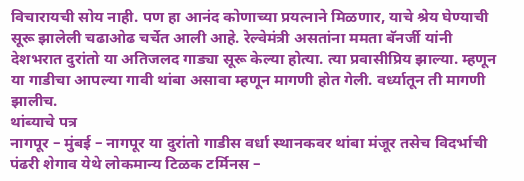विचारायची सोय नाही. पण हा आनंद कोणाच्या प्रयत्नाने मिळणार, याचे श्रेय घेण्याची सूरू झालेली चढाओढ चर्चेत आली आहे. रेल्वेमंत्री असतांना ममता बॅनर्जी यांनी देशभरात दुरांतो या अतिजलद गाड्या सूरू केल्या होत्या. त्या प्रवासीप्रिय झाल्या. म्हणून या गाडीचा आपल्या गावी थांबा असावा म्हणून मागणी होत गेली. वर्ध्यातून ती मागणी झालीच.
थांब्याचे पत्र
नागपूर – मुंबई – नागपूर या दुरांतो गाडीस वर्धा स्थानकवर थांबा मंजूर तसेच विदर्भाची पंढरी शेगाव येथे लोकमान्य टिळक टर्मिनस –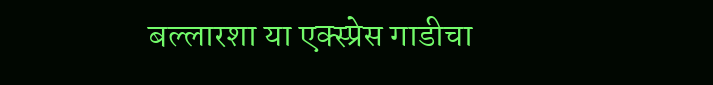बल्लारशा या एक्स्प्रेस गाडीचा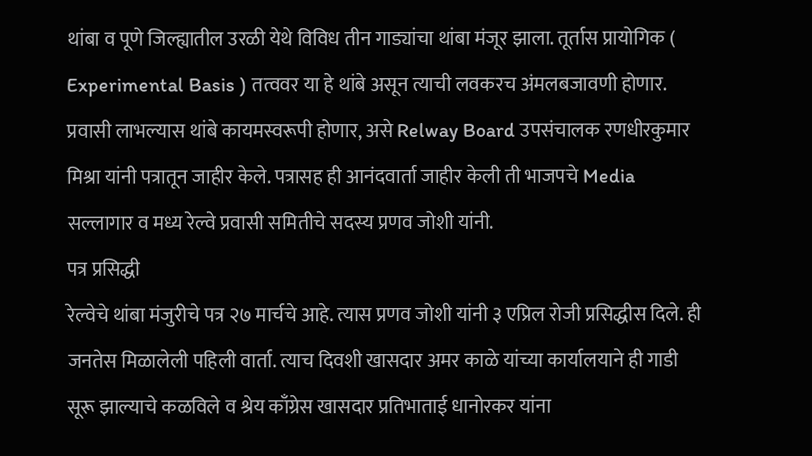थांबा व पूणे जिल्ह्यातील उरळी येथे विविध तीन गाड्यांचा थांबा मंजूर झाला. तूर्तास प्रायोगिक ( Experimental Basis ) तत्ववर या हे थांबे असून त्याची लवकरच अंमलबजावणी होणार. प्रवासी लाभल्यास थांबे कायमस्वरूपी होणार, असे Relway Board उपसंचालक रणधीरकुमार मिश्रा यांनी पत्रातून जाहीर केले. पत्रासह ही आनंदवार्ता जाहीर केली ती भाजपचे Media सल्लागार व मध्य रेल्वे प्रवासी समितीचे सदस्य प्रणव जोशी यांनी.
पत्र प्रसिद्धी
रेल्वेचे थांबा मंजुरीचे पत्र २७ मार्चचे आहे. त्यास प्रणव जोशी यांनी ३ एप्रिल रोजी प्रसिद्धीस दिले. ही जनतेस मिळालेली पहिली वार्ता. त्याच दिवशी खासदार अमर काळे यांच्या कार्यालयाने ही गाडी सूरू झाल्याचे कळविले व श्रेय काँग्रेस खासदार प्रतिभाताई धानोरकर यांना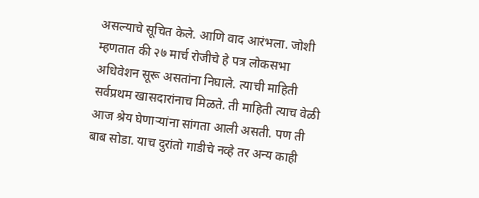असल्याचे सूचित केले. आणि वाद आरंभला. जोशी म्हणतात की २७ मार्च रोजीचे हे पत्र लोकसभा अधिवेशन सूरू असतांना निघाले. त्याची माहिती सर्वप्रथम खासदारांनाच मिळते. ती माहिती त्याच वेळी आज श्रेय घेणाऱ्यांना सांगता आली असती. पण ती बाब सोडा. याच दुरांतो गाडीचे नव्हे तर अन्य काही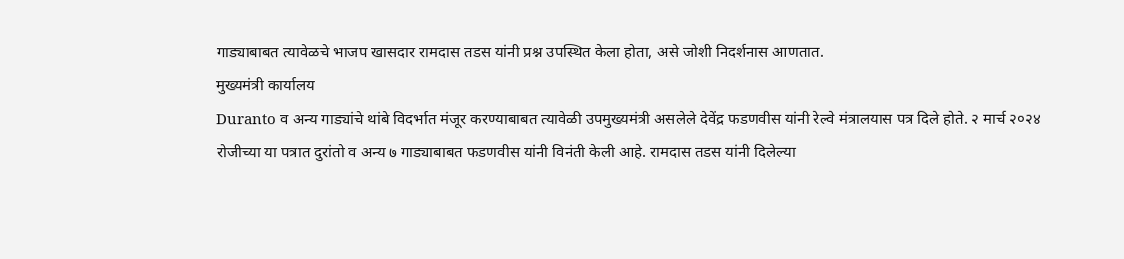गाड्याबाबत त्यावेळचे भाजप खासदार रामदास तडस यांनी प्रश्न उपस्थित केला होता, असे जोशी निदर्शनास आणतात.
मुख्यमंत्री कार्यालय
Duranto व अन्य गाड्यांचे थांबे विदर्भात मंजूर करण्याबाबत त्यावेळी उपमुख्यमंत्री असलेले देवेंद्र फडणवीस यांनी रेल्वे मंत्रालयास पत्र दिले होते. २ मार्च २०२४ रोजीच्या या पत्रात दुरांतो व अन्य ७ गाड्याबाबत फडणवीस यांनी विनंती केली आहे. रामदास तडस यांनी दिलेल्या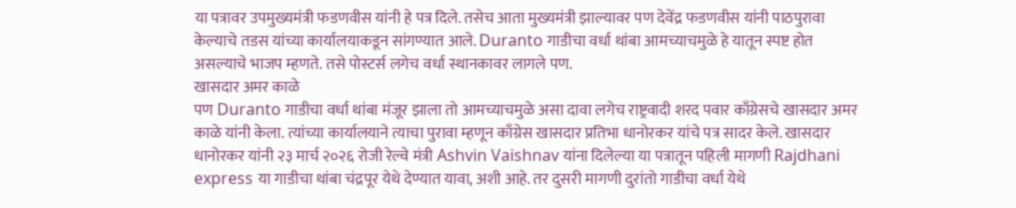या पत्रावर उपमुख्यमंत्री फडणवीस यांनी हे पत्र दिले. तसेच आता मुख्यमंत्री झाल्यावर पण देवेंद्र फडणवीस यांनी पाठपुरावा केल्याचे तडस यांच्या कार्यालयाकडून सांगण्यात आले. Duranto गाडीचा वर्धा थांबा आमच्याचमुळे हे यातून स्पष्ट होत असल्याचे भाजप म्हणते. तसे पोस्टर्स लगेच वर्धा स्थानकावर लागले पण.
खासदार अमर काळे
पण Duranto गाडीचा वर्धा थांबा मंजूर झाला तो आमच्याचमुळे असा दावा लगेच राष्ट्रवादी शरद पवार काँग्रेसचे खासदार अमर काळे यांनी केला. त्यांच्या कार्यालयाने त्याचा पुरावा म्हणून काँग्रेस खासदार प्रतिभा धानोरकर यांचे पत्र सादर केले. खासदार धानोरकर यांनी २३ मार्च २०२६ रोजी रेल्वे मंत्री Ashvin Vaishnav यांना दिलेल्या या पत्रातून पहिली मागणी Rajdhani express या गाडीचा थांबा चंद्रपूर येथे देण्यात यावा, अशी आहे. तर दुसरी मागणी दुरांतो गाडीचा वर्धा येथे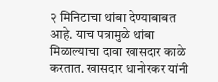२ मिनिटाचा थांबा देण्याबाबत आहे. याच पत्रामुळे थांबा मिळाल्याचा दावा खासदार काळे करतात. खासदार धानोरकर यांनी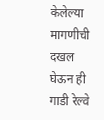केलेल्या मागणीची दखल घेऊन ही गाडी रेल्वे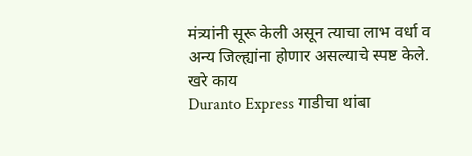मंत्र्यांनी सूरू केली असून त्याचा लाभ वर्धा व अन्य जिल्ह्यांना होणार असल्याचे स्पष्ट केले.
खरे काय
Duranto Express गाडीचा थांबा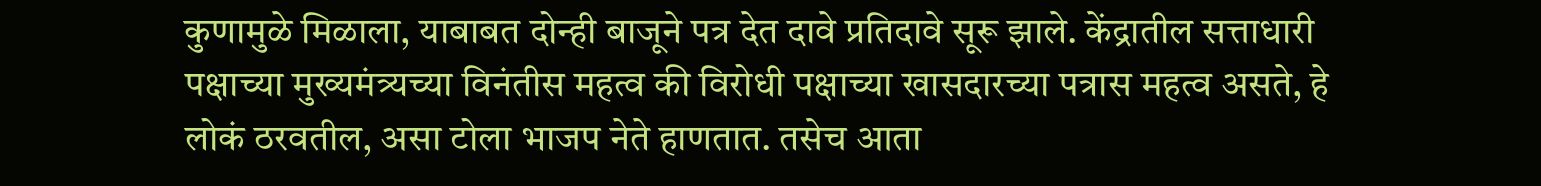कुणामुळे मिळाला, याबाबत दोन्ही बाजूने पत्र देत दावे प्रतिदावे सूरू झाले. केंद्रातील सत्ताधारी पक्षाच्या मुख्यमंत्र्यच्या विनंतीस महत्व की विरोधी पक्षाच्या खासदारच्या पत्रास महत्व असते, हे लोकं ठरवतील, असा टोला भाजप नेते हाणतात. तसेच आता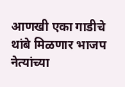आणखी एका गाडीचे थांबे मिळणार भाजप नेत्यांच्या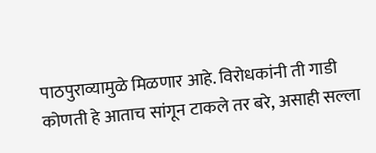पाठपुराव्यामुळे मिळणार आहे. विरोधकांनी ती गाडी कोणती हे आताच सांगून टाकले तर बरे, असाही सल्ला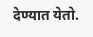देण्यात येतो.